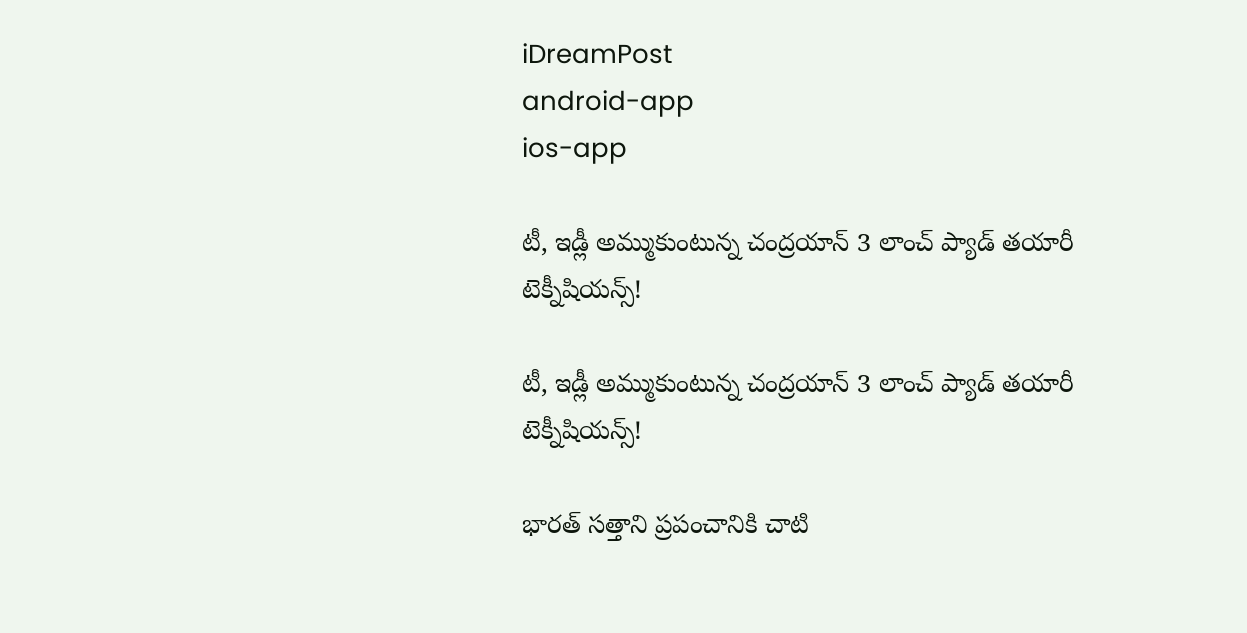iDreamPost
android-app
ios-app

టీ, ఇడ్లీ అమ్ముకుంటున్న చంద్రయాన్ 3 లాంచ్ ప్యాడ్ తయారీ టెక్నీషియన్స్!

టీ, ఇడ్లీ అమ్ముకుంటున్న చంద్రయాన్ 3 లాంచ్ ప్యాడ్ తయారీ టెక్నీషియన్స్!

భారత్ సత్తాని ప్రపంచానికి చాటి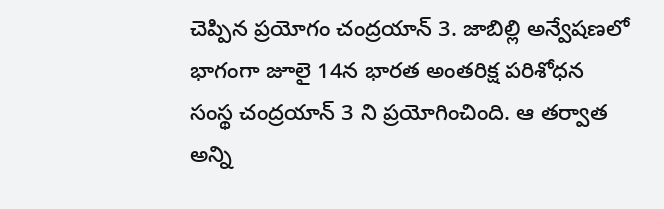చెప్పిన ప్రయోగం చంద్రయాన్ 3. జాబిల్లి అన్వేషణలో భాగంగా జూలై 14న భారత అంతరిక్ష పరిశోధన సంస్థ చంద్రయాన్ 3 ని ప్రయోగించింది. ఆ తర్వాత అన్ని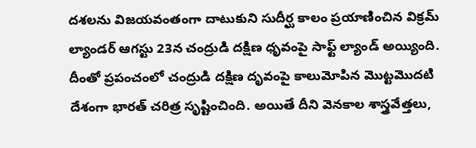దశలను విజయవంతంగా దాటుకుని సుదీర్ఘ కాలం ప్రయాణించిన విక్రమ్ ల్యాండర్ ఆగస్టు 23న చంద్రుడి దక్షిణ ధృవంపై సాఫ్ట్ ల్యాండ్ అయ్యింది. దీంతో ప్రపంచంలో చంద్రుడి దక్షిణ దృవంపై కాలుమోపిన మొట్టమొదటి దేశంగా భారత్ చరిత్ర సృష్టించింది. అయితే దీని వెనకాల శాస్త్రవేత్తలు,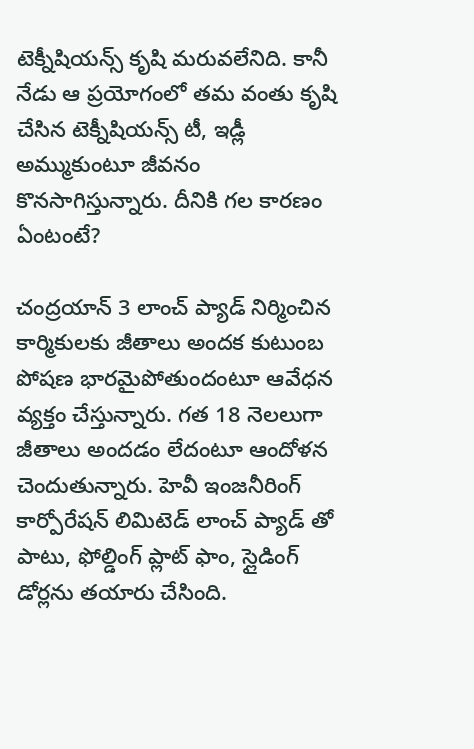టెక్నీషియన్స్ కృషి మరువలేనిది. కానీ నేడు ఆ ప్రయోగంలో తమ వంతు కృషి చేసిన టెక్నీషియన్స్ టీ, ఇడ్లీ అమ్ముకుంటూ జీవనం కొనసాగిస్తున్నారు. దీనికి గల కారణం ఏంటంటే?

చంద్రయాన్ 3 లాంచ్ ప్యాడ్ నిర్మించిన కార్మికులకు జీతాలు అందక కుటుంబ పోషణ భారమైపోతుందంటూ ఆవేధన వ్యక్తం చేస్తున్నారు. గత 18 నెలలుగా జీతాలు అందడం లేదంటూ ఆందోళన చెందుతున్నారు. హెవీ ఇంజనీరింగ్ కార్పోరేషన్ లిమిటెడ్ లాంచ్ ప్యాడ్ తో పాటు, ఫోల్డింగ్ ప్లాట్ ఫాం, స్లైడింగ్ డోర్లను తయారు చేసింది.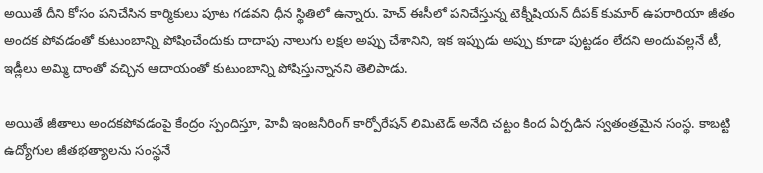అయితే దీని కోసం పనిచేసిన కార్మికులు పూట గడవని ధీన స్థితిలో ఉన్నారు. హెచ్ ఈసీలో పనిచేస్తున్న టెక్నీషియన్ దీపక్ కుమార్ ఉపరారియా జీతం అందక పోవడంతో కుటుంబాన్ని పోషించేందుకు దాదాపు నాలుగు లక్షల అప్పు చేశానిని, ఇక ఇప్పుడు అప్పు కూడా పుట్టడం లేదని అందువల్లనే టీ, ఇడ్లీలు అమ్మి దాంతో వచ్చిన ఆదాయంతో కుటుంబాన్ని పోషిస్తున్నానని తెలిపాడు.

అయితే జీతాలు అందకపోవడంపై కేంద్రం స్పందిస్తూ, హెవీ ఇంజనీరింగ్ కార్పోరేషన్ లిమిటెడ్ అనేది చట్టం కింద ఏర్పడిన స్వతంత్రమైన సంస్థ. కాబట్టి ఉద్యోగుల జీతభత్యాలను సంస్థనే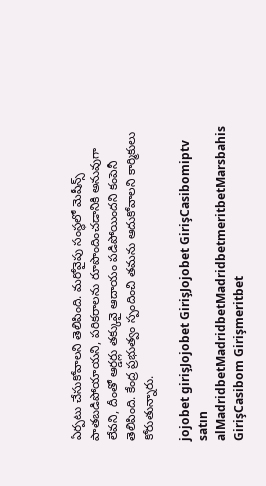ఏర్పటు చేసుకోవాలని తెలిపింది. మరోవైపు సంస్థలో మెషీన్స్ పాతబడిపోయాయని, పరికరాలను రూపొందించడానికి అనువుగా లేవని, దీంతో ఆర్డర్లు తక్కువై ఆదాయం పడిపోయిందని కంపెనీ తెలిపింది. కేంద్ర ప్రభుత్వం స్పందించి తమను ఆదుకోవాలని కార్మికులు కోరుతున్నారు.

jojobet girişJojobet GirişJojobet GirişCasibomiptv satın alMadridbetMadridbetMadridbetmeritbetMarsbahis GirişCasibom Girişmeritbet